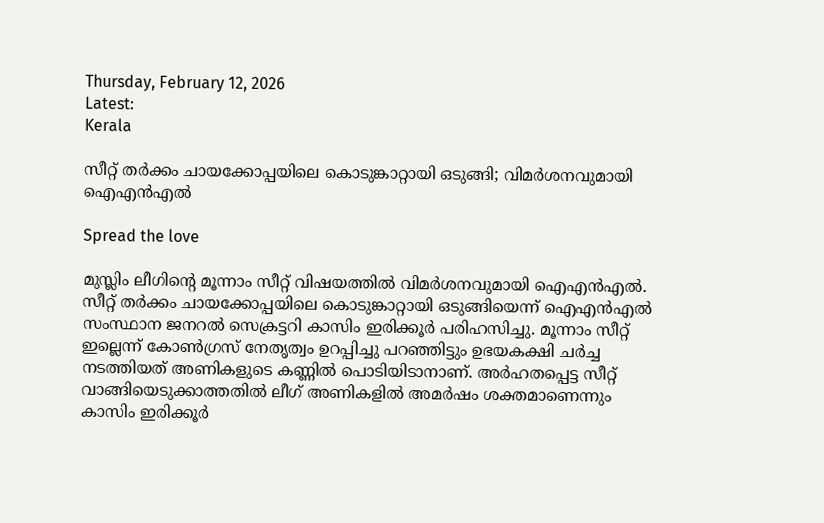Thursday, February 12, 2026
Latest:
Kerala

സീറ്റ് തര്‍ക്കം ചായക്കോപ്പയിലെ കൊടുങ്കാറ്റായി ഒടുങ്ങി; വിമര്‍ശനവുമായി ഐഎന്‍എല്‍

Spread the love

മുസ്ലിം ലീഗിന്റെ മൂന്നാം സീറ്റ് വിഷയത്തില്‍ വിമര്‍ശനവുമായി ഐഎന്‍എല്‍. സീറ്റ് തര്‍ക്കം ചായക്കോപ്പയിലെ കൊടുങ്കാറ്റായി ഒടുങ്ങിയെന്ന് ഐഎന്‍എല്‍ സംസ്ഥാന ജനറല്‍ സെക്രട്ടറി കാസിം ഇരിക്കൂര്‍ പരിഹസിച്ചു. മൂന്നാം സീറ്റ് ഇല്ലെന്ന് കോണ്‍ഗ്രസ് നേതൃത്വം ഉറപ്പിച്ചു പറഞ്ഞിട്ടും ഉഭയകക്ഷി ചര്‍ച്ച നടത്തിയത് അണികളുടെ കണ്ണില്‍ പൊടിയിടാനാണ്. അര്‍ഹതപ്പെട്ട സീറ്റ് വാങ്ങിയെടുക്കാത്തതില്‍ ലീഗ് അണികളില്‍ അമര്‍ഷം ശക്തമാണെന്നും കാസിം ഇരിക്കൂര്‍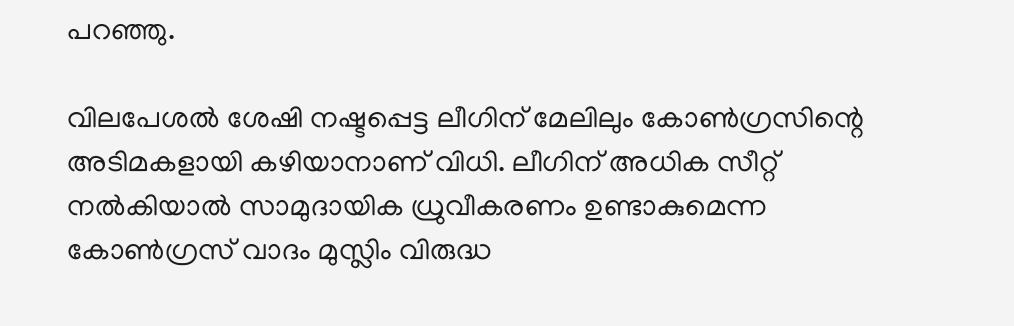പറഞ്ഞു.

വിലപേശല്‍ ശേഷി നഷ്ടപ്പെട്ട ലീഗിന് മേലിലും കോണ്‍ഗ്രസിന്റെ അടിമകളായി കഴിയാനാണ് വിധി. ലീഗിന് അധിക സീറ്റ് നല്‍കിയാല്‍ സാമുദായിക ധ്രുവീകരണം ഉണ്ടാകുമെന്ന കോണ്‍ഗ്രസ് വാദം മുസ്ലിം വിരുദ്ധ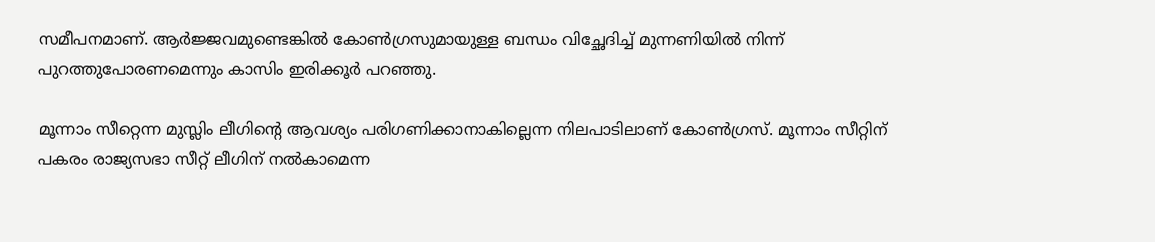സമീപനമാണ്. ആര്‍ജ്ജവമുണ്ടെങ്കില്‍ കോണ്‍ഗ്രസുമായുള്ള ബന്ധം വിച്ഛേദിച്ച് മുന്നണിയില്‍ നിന്ന് പുറത്തുപോരണമെന്നും കാസിം ഇരിക്കൂര്‍ പറഞ്ഞു.

മൂന്നാം സീറ്റെന്ന മുസ്ലിം ലീഗിന്റെ ആവശ്യം പരിഗണിക്കാനാകില്ലെന്ന നിലപാടിലാണ് കോണ്‍ഗ്രസ്. മൂന്നാം സീറ്റിന് പകരം രാജ്യസഭാ സീറ്റ് ലീഗിന് നല്‍കാമെന്ന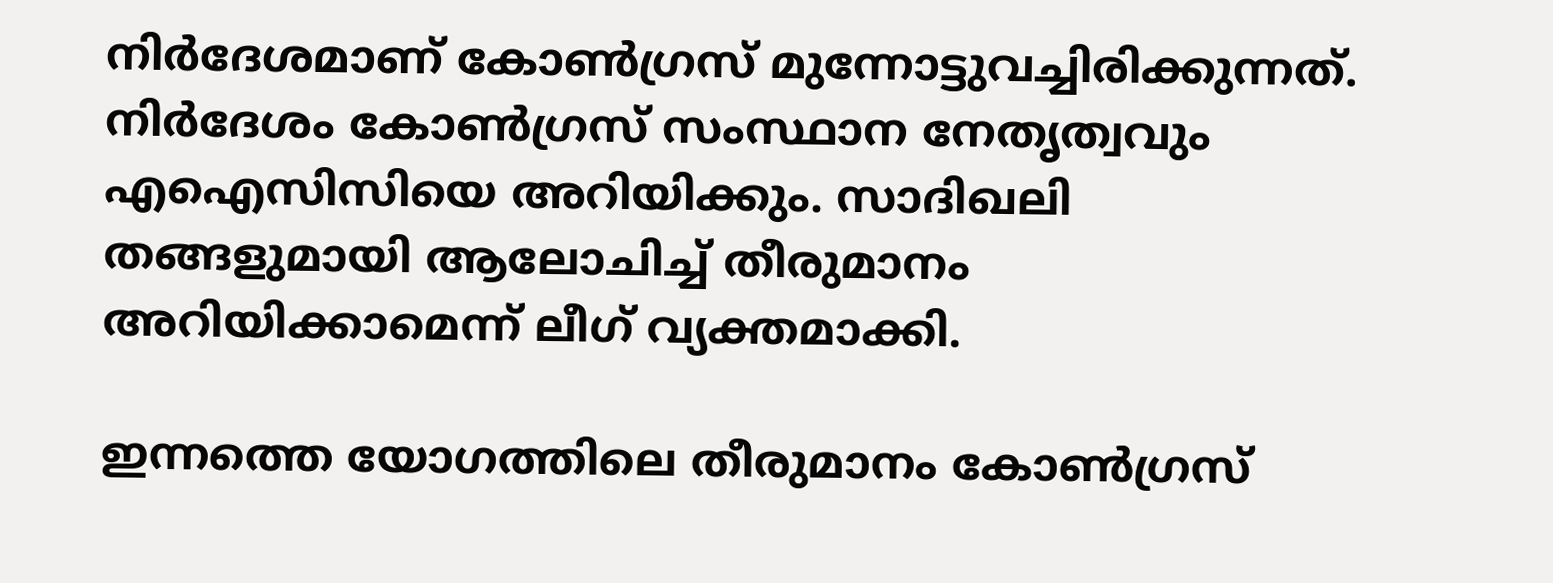നിര്‍ദേശമാണ് കോണ്‍ഗ്രസ് മുന്നോട്ടുവച്ചിരിക്കുന്നത്. നിര്‍ദേശം കോണ്‍ഗ്രസ് സംസ്ഥാന നേതൃത്വവും എഐസിസിയെ അറിയിക്കും. സാദിഖലി തങ്ങളുമായി ആലോചിച്ച് തീരുമാനം അറിയിക്കാമെന്ന് ലീഗ് വ്യക്തമാക്കി.

ഇന്നത്തെ യോഗത്തിലെ തീരുമാനം കോണ്‍ഗ്രസ്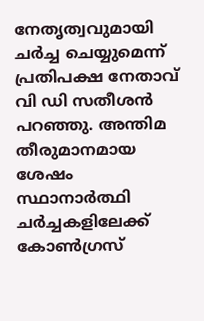നേതൃത്വവുമായി ചര്‍ച്ച ചെയ്യുമെന്ന് പ്രതിപക്ഷ നേതാവ് വി ഡി സതീശന്‍ പറഞ്ഞു. അന്തിമ തീരുമാനമായ ശേഷം സ്ഥാനാര്‍ത്ഥി ചര്‍ച്ചകളിലേക്ക് കോണ്‍ഗ്രസ്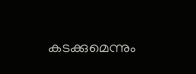കടക്കുമെന്നും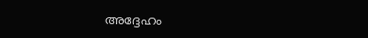അദ്ദേഹം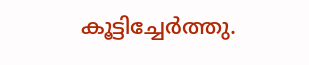കൂട്ടിച്ചേര്‍ത്തു.